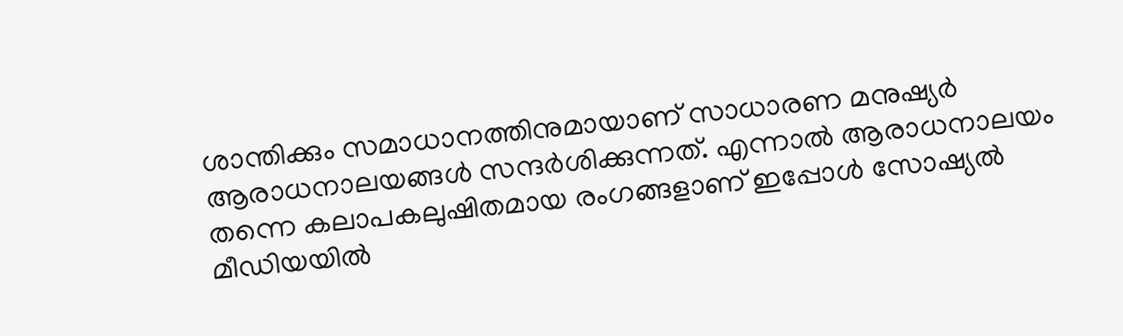ശാന്തിക്കും സമാധാനത്തിനുമായാണ് സാധാരണ മനുഷ്യര്‍ ആരാധനാലയങ്ങള്‍ സന്ദര്‍ശിക്കുന്നത്. എന്നാല്‍ ആരാധനാലയം തന്നെ കലാപകലുഷിതമായ രംഗങ്ങളാണ് ഇപ്പോള്‍ സോഷ്യല്‍ മീഡിയയില്‍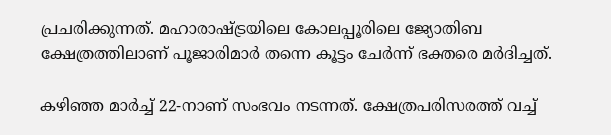പ്രചരിക്കുന്നത്. മഹാരാഷ്ട്രയിലെ കോലപ്പൂരിലെ ജ്യോതിബ ക്ഷേത്രത്തിലാണ് പൂജാരിമാര്‍ തന്നെ കൂട്ടം ചേര്‍ന്ന് ഭക്തരെ മര്‍ദിച്ചത്.

കഴിഞ്ഞ മാര്‍ച്ച് 22-നാണ് സംഭവം നടന്നത്. ക്ഷേത്രപരിസരത്ത് വച്ച്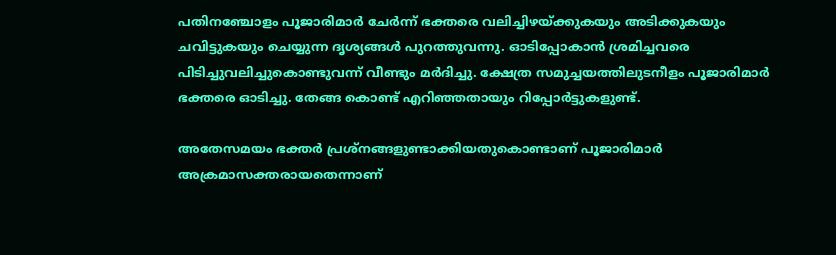പതിനഞ്ചോളം പൂജാരിമാർ ചേർന്ന് ഭക്തരെ വലിച്ചിഴയ്ക്കുകയും അടിക്കുകയും ചവിട്ടുകയും ചെയ്യുന്ന ദൃശ്യങ്ങൾ പുറത്തുവന്നു. ഓടിപ്പോകാന്‍ ശ്രമിച്ചവരെ പിടിച്ചുവലിച്ചുകൊണ്ടുവന്ന് വീണ്ടും മര്‍ദിച്ചു. ക്ഷേത്ര സമുച്ചയത്തിലുടനീളം പൂജാരിമാർ ഭക്തരെ ഓടിച്ചു. തേങ്ങ കൊണ്ട് എറിഞ്ഞതായും റിപ്പോർട്ടുകളുണ്ട്.

അതേസമയം ഭക്തര്‍ പ്രശ്നങ്ങളുണ്ടാക്കിയതുകൊണ്ടാണ് പൂജാരിമാര്‍ അക്രമാസക്തരായതെന്നാണ്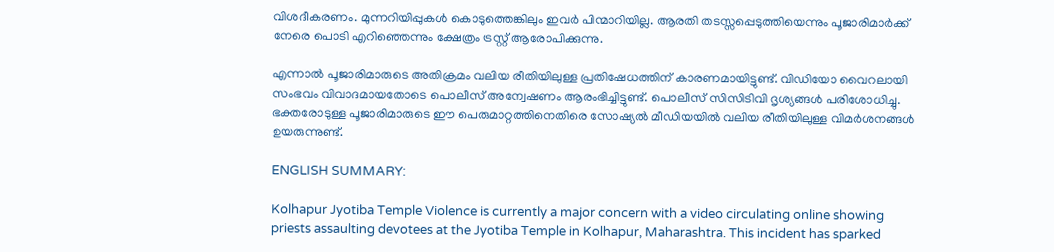വിശദീകരണം. മുന്നറിയിപ്പുകള്‍ കൊടുത്തെങ്കിലും ഇവര്‍ പിന്മാറിയില്ല. ആരതി തടസ്സപ്പെടുത്തിയെന്നും പൂജാരിമാർക്ക് നേരെ പൊടി എറിഞ്ഞെന്നും ക്ഷേത്രം ട്രസ്റ്റ് ആരോപിക്കുന്നു.

എന്നാൽ പൂജാരിമാരുടെ അതിക്രമം വലിയ രീതിയിലുള്ള പ്രതിഷേധത്തിന് കാരണമായിട്ടുണ്ട്. വിഡിയോ വൈറലായി സംഭവം വിവാദമായതോടെ പൊലീസ് അന്വേഷണം ആരംഭിച്ചിട്ടുണ്ട്. പൊലീസ് സിസിടിവി ദൃശ്യങ്ങൾ പരിശോധിച്ചു. ഭക്തരോടുള്ള പൂജാരിമാരുടെ ഈ പെരുമാറ്റത്തിനെതിരെ സോഷ്യൽ മീഡിയയിൽ വലിയ രീതിയിലുള്ള വിമർശനങ്ങൾ ഉയരുന്നുണ്ട്.

ENGLISH SUMMARY:

Kolhapur Jyotiba Temple Violence is currently a major concern with a video circulating online showing priests assaulting devotees at the Jyotiba Temple in Kolhapur, Maharashtra. This incident has sparked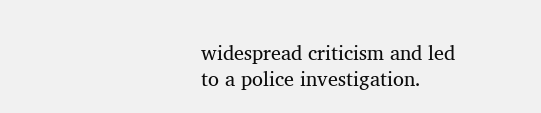widespread criticism and led to a police investigation.